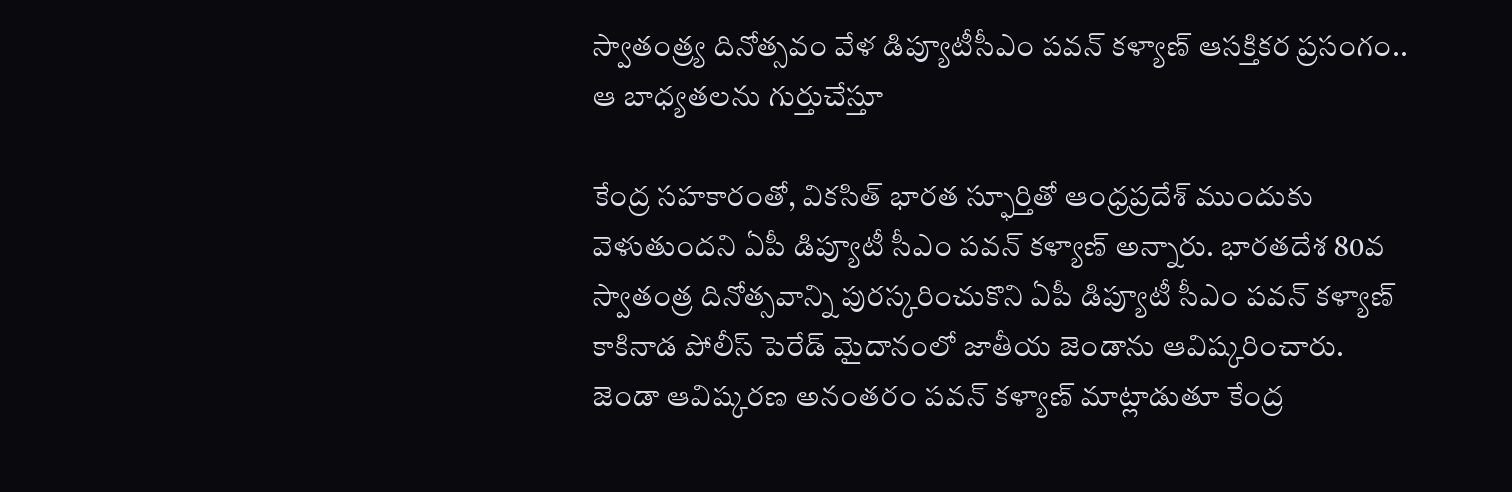స్వాతంత్ర్య దినోత్సవం వేళ డిప్యూటీసీఎం పవన్ కళ్యాణ్ ఆసక్తికర ప్రసంగం.. ఆ బాధ్యతలను గుర్తుచేస్తూ

కేంద్ర సహకారంతో, వికసిత్ భారత స్ఫూర్తితో ఆంధ్రప్రదేశ్ ముందుకు వెళుతుందని ఏపీ డిప్యూటీ సీఎం పవన్ కళ్యాణ్ అన్నారు. భారతదేశ 80వ స్వాతంత్ర దినోత్సవాన్ని పురస్కరించుకొని ఏపీ డిప్యూటీ సీఎం పవన్ కళ్యాణ్ కాకినాడ పోలీస్ పెరేడ్ మైదానంలో జాతీయ జెండాను ఆవిష్కరించారు. జెండా ఆవిష్కరణ అనంతరం పవన్ కళ్యాణ్ మాట్లాడుతూ కేంద్ర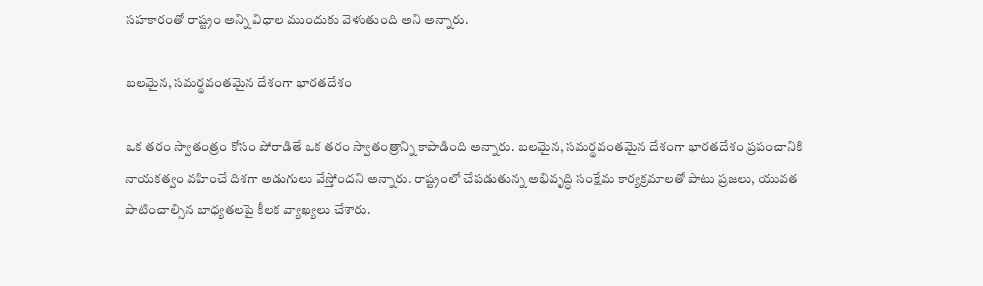సహకారంతో రాష్ట్రం అన్ని విధాల ముందుకు వెళుతుంది అని అన్నారు.

బలమైన, సమర్థవంతమైన దేశంగా భారతదేశం

ఒక తరం స్వాతంత్రం కోసం పోరాడితే ఒక తరం స్వాతంత్రాన్ని కాపాడింది అన్నారు. బలమైన, సమర్థవంతమైన దేశంగా భారతదేశం ప్రపంచానికి నాయకత్వం వహించే దిశగా అడుగులు వేస్తోందని అన్నారు. రాష్ట్రంలో చేపడుతున్న అభివృద్ధి సంక్షేమ కార్యక్రమాలతో పాటు ప్రజలు, యువత పాటించాల్సిన బాధ్యతలపై కీలక వ్యాఖ్యలు చేశారు.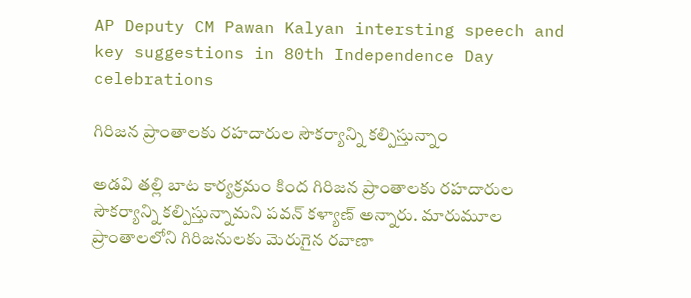AP Deputy CM Pawan Kalyan intersting speech and key suggestions in 80th Independence Day celebrations

గిరిజన ప్రాంతాలకు రహదారుల సౌకర్యాన్ని కల్పిస్తున్నాం

అడవి తల్లి బాట కార్యక్రమం కింద గిరిజన ప్రాంతాలకు రహదారుల సౌకర్యాన్ని కల్పిస్తున్నామని పవన్ కళ్యాణ్ అన్నారు. మారుమూల ప్రాంతాలలోని గిరిజనులకు మెరుగైన రవాణా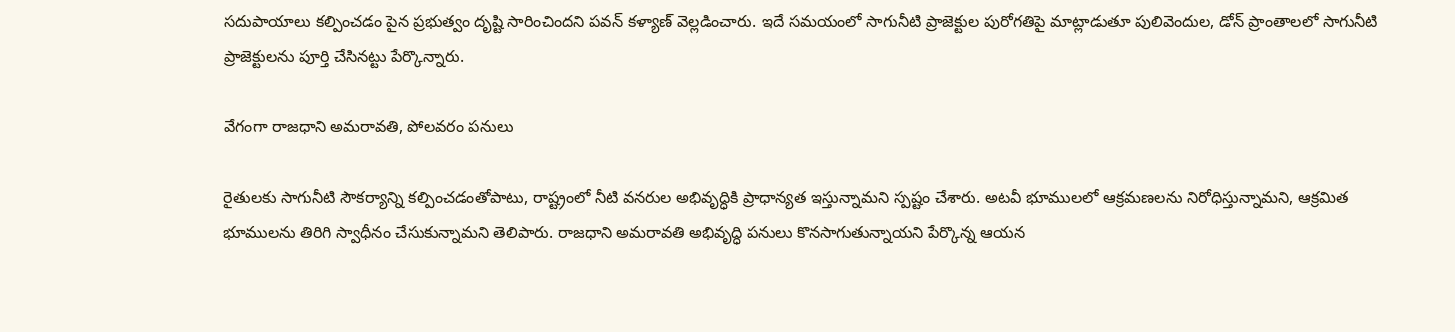సదుపాయాలు కల్పించడం పైన ప్రభుత్వం దృష్టి సారించిందని పవన్ కళ్యాణ్ వెల్లడించారు. ఇదే సమయంలో సాగునీటి ప్రాజెక్టుల పురోగతిపై మాట్లాడుతూ పులివెందుల, డోన్ ప్రాంతాలలో సాగునీటి ప్రాజెక్టులను పూర్తి చేసినట్టు పేర్కొన్నారు.

వేగంగా రాజధాని అమరావతి, పోలవరం పనులు

రైతులకు సాగునీటి సౌకర్యాన్ని కల్పించడంతోపాటు, రాష్ట్రంలో నీటి వనరుల అభివృద్ధికి ప్రాధాన్యత ఇస్తున్నామని స్పష్టం చేశారు. అటవీ భూములలో ఆక్రమణలను నిరోధిస్తున్నామని, ఆక్రమిత భూములను తిరిగి స్వాధీనం చేసుకున్నామని తెలిపారు. రాజధాని అమరావతి అభివృద్ధి పనులు కొనసాగుతున్నాయని పేర్కొన్న ఆయన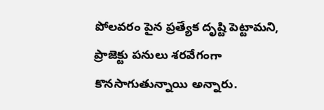పోలవరం పైన ప్రత్యేక దృష్టి పెట్టామని, ప్రాజెక్టు పనులు శరవేగంగా కొనసాగుతున్నాయి అన్నారు.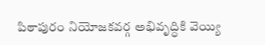పిఠాపురం నియోజకవర్గ అభివృద్ధికి వెయ్యి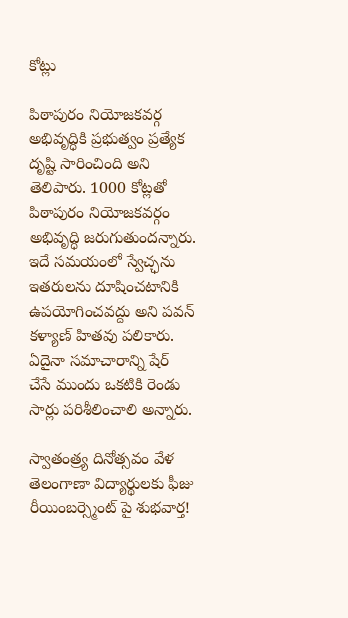కోట్లు

పిఠాపురం నియోజకవర్గ అభివృద్ధికి ప్రభుత్వం ప్రత్యేక దృష్టి సారించింది అని తెలిపారు. 1000 కోట్లతో పిఠాపురం నియోజకవర్గం అభివృద్ధి జరుగుతుందన్నారు. ఇదే సమయంలో స్వేచ్ఛను ఇతరులను దూషించటానికి ఉపయోగించవద్దు అని పవన్ కళ్యాణ్ హితవు పలికారు. ఏదైనా సమాచారాన్ని షేర్ చేసే ముందు ఒకటికి రెండు సార్లు పరిశీలించాలి అన్నారు.

స్వాతంత్ర్య దినోత్సవం వేళ తెలంగాణా విద్యార్థులకు ఫీజు రీయింబర్స్మెంట్ పై శుభవార్త!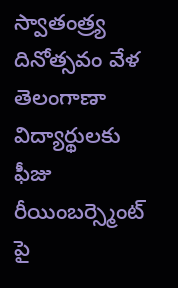స్వాతంత్ర్య దినోత్సవం వేళ తెలంగాణా విద్యార్థులకు ఫీజు రీయింబర్స్మెంట్ పై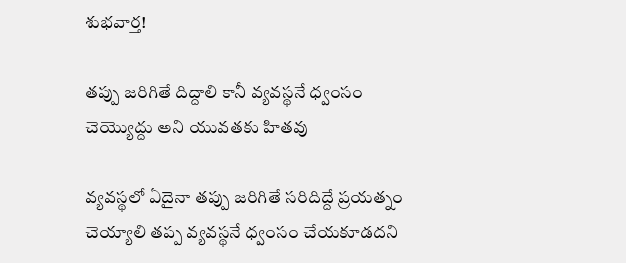శుభవార్త!

తప్పు జరిగితే దిద్దాలి కానీ వ్యవస్థనే ధ్వంసం చెయ్యొద్దు అని యువతకు హితవు

వ్యవస్థలో ఏదైనా తప్పు జరిగితే సరిదిద్దే ప్రయత్నం చెయ్యాలి తప్ప వ్యవస్థనే ధ్వంసం చేయకూడదని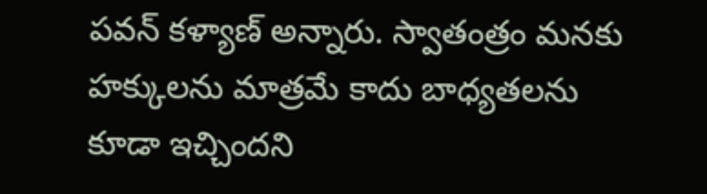పవన్ కళ్యాణ్ అన్నారు. స్వాతంత్రం మనకు హక్కులను మాత్రమే కాదు బాధ్యతలను కూడా ఇచ్చిందని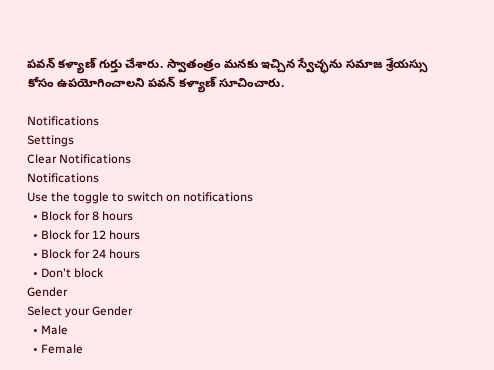పవన్ కళ్యాణ్ గుర్తు చేశారు. స్వాతంత్రం మనకు ఇచ్చిన స్వేచ్ఛను సమాజ శ్రేయస్సు కోసం ఉపయోగించాలని పవన్ కళ్యాణ్ సూచించారు.

Notifications
Settings
Clear Notifications
Notifications
Use the toggle to switch on notifications
  • Block for 8 hours
  • Block for 12 hours
  • Block for 24 hours
  • Don't block
Gender
Select your Gender
  • Male
  • Female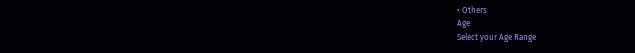• Others
Age
Select your Age Range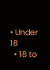• Under 18
  • 18 to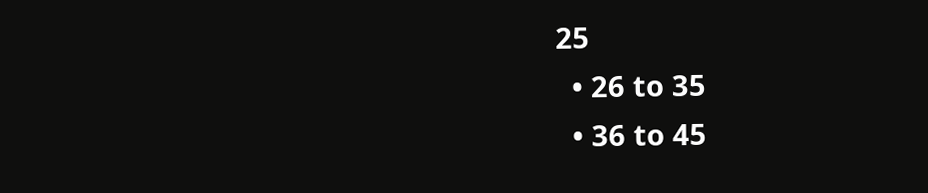25
  • 26 to 35
  • 36 to 45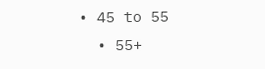• 45 to 55
  • 55+